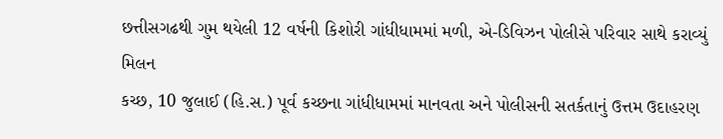છત્તીસગઢથી ગુમ થયેલી 12 વર્ષની કિશોરી ગાંધીધામમાં મળી, એ-ડિવિઝન પોલીસે પરિવાર સાથે કરાવ્યું મિલન
કચ્છ, 10 જુલાઈ (હિ.સ.) પૂર્વ કચ્છના ગાંધીધામમાં માનવતા અને પોલીસની સતર્કતાનું ઉત્તમ ઉદાહરણ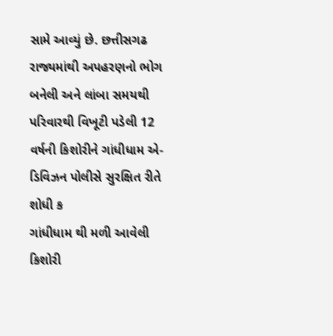સામે આવ્યું છે. છત્તીસગઢ રાજ્યમાંથી અપહરણનો ભોગ બનેલી અને લાંબા સમયથી પરિવારથી વિખૂટી પડેલી 12 વર્ષની કિશોરીને ગાંધીધામ એ-ડિવિઝન પોલીસે સુરક્ષિત રીતે શોધી ક
ગાંધીધામ થી મળી આવેલી કિશોરી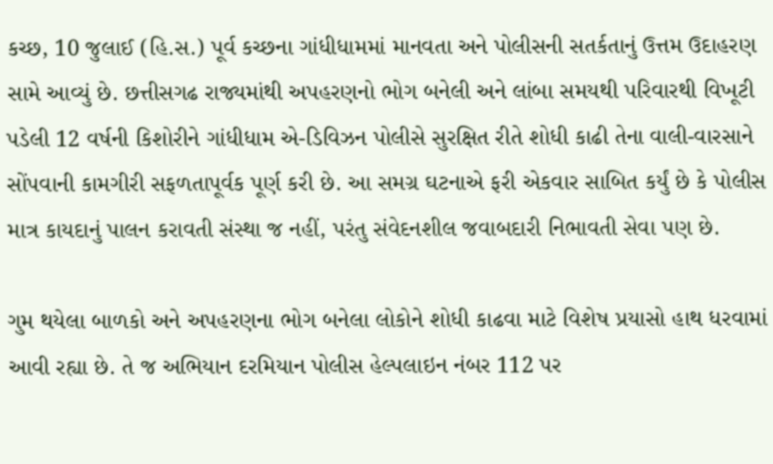કચ્છ, 10 જુલાઈ (હિ.સ.) પૂર્વ કચ્છના ગાંધીધામમાં માનવતા અને પોલીસની સતર્કતાનું ઉત્તમ ઉદાહરણ સામે આવ્યું છે. છત્તીસગઢ રાજ્યમાંથી અપહરણનો ભોગ બનેલી અને લાંબા સમયથી પરિવારથી વિખૂટી પડેલી 12 વર્ષની કિશોરીને ગાંધીધામ એ-ડિવિઝન પોલીસે સુરક્ષિત રીતે શોધી કાઢી તેના વાલી-વારસાને સોંપવાની કામગીરી સફળતાપૂર્વક પૂર્ણ કરી છે. આ સમગ્ર ઘટનાએ ફરી એકવાર સાબિત કર્યું છે કે પોલીસ માત્ર કાયદાનું પાલન કરાવતી સંસ્થા જ નહીં, પરંતુ સંવેદનશીલ જવાબદારી નિભાવતી સેવા પણ છે.

ગુમ થયેલા બાળકો અને અપહરણના ભોગ બનેલા લોકોને શોધી કાઢવા માટે વિશેષ પ્રયાસો હાથ ધરવામાં આવી રહ્યા છે. તે જ અભિયાન દરમિયાન પોલીસ હેલ્પલાઇન નંબર 112 પર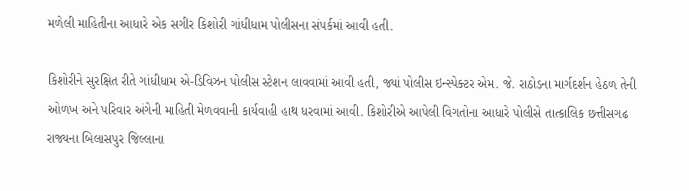મળેલી માહિતીના આધારે એક સગીર કિશોરી ગાંધીધામ પોલીસના સંપર્કમાં આવી હતી.

કિશોરીને સુરક્ષિત રીતે ગાંધીધામ એ-ડિવિઝન પોલીસ સ્ટેશન લાવવામાં આવી હતી, જ્યાં પોલીસ ઇન્સ્પેક્ટર એમ. જે. રાઠોડના માર્ગદર્શન હેઠળ તેની ઓળખ અને પરિવાર અંગેની માહિતી મેળવવાની કાર્યવાહી હાથ ધરવામાં આવી. કિશોરીએ આપેલી વિગતોના આધારે પોલીસે તાત્કાલિક છત્તીસગઢ રાજ્યના બિલાસપુર જિલ્લાના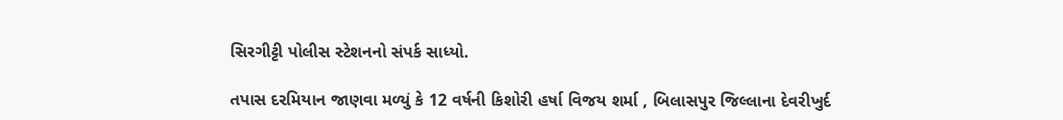સિરગીટ્ટી પોલીસ સ્ટેશનનો સંપર્ક સાધ્યો.

તપાસ દરમિયાન જાણવા મળ્યું કે 12 વર્ષની કિશોરી હર્ષા વિજય શર્મા , બિલાસપુર જિલ્લાના દેવરીખુર્દ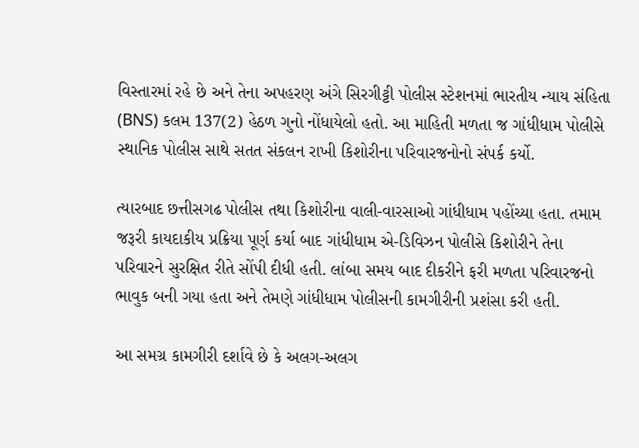વિસ્તારમાં રહે છે અને તેના અપહરણ અંગે સિરગીટ્ટી પોલીસ સ્ટેશનમાં ભારતીય ન્યાય સંહિતા (BNS) કલમ 137(2) હેઠળ ગુનો નોંધાયેલો હતો. આ માહિતી મળતા જ ગાંધીધામ પોલીસે સ્થાનિક પોલીસ સાથે સતત સંકલન રાખી કિશોરીના પરિવારજનોનો સંપર્ક કર્યો.

ત્યારબાદ છત્તીસગઢ પોલીસ તથા કિશોરીના વાલી-વારસાઓ ગાંધીધામ પહોંચ્યા હતા. તમામ જરૂરી કાયદાકીય પ્રક્રિયા પૂર્ણ કર્યા બાદ ગાંધીધામ એ-ડિવિઝન પોલીસે કિશોરીને તેના પરિવારને સુરક્ષિત રીતે સોંપી દીધી હતી. લાંબા સમય બાદ દીકરીને ફરી મળતા પરિવારજનો ભાવુક બની ગયા હતા અને તેમણે ગાંધીધામ પોલીસની કામગીરીની પ્રશંસા કરી હતી.

આ સમગ્ર કામગીરી દર્શાવે છે કે અલગ-અલગ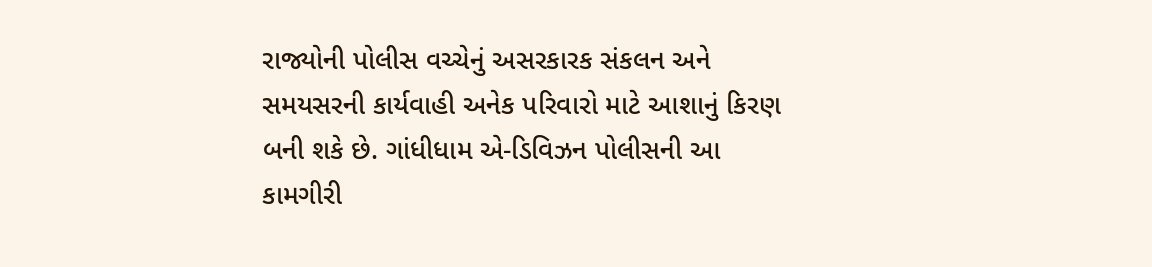રાજ્યોની પોલીસ વચ્ચેનું અસરકારક સંકલન અને સમયસરની કાર્યવાહી અનેક પરિવારો માટે આશાનું કિરણ બની શકે છે. ગાંધીધામ એ-ડિવિઝન પોલીસની આ કામગીરી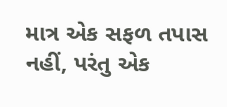માત્ર એક સફળ તપાસ નહીં, પરંતુ એક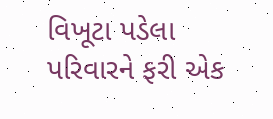વિખૂટા પડેલા પરિવારને ફરી એક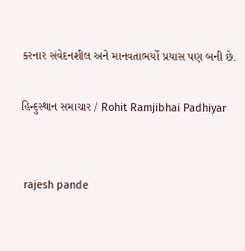કરનાર સંવેદનશીલ અને માનવતાભર્યો પ્રયાસ પણ બની છે.

હિન્દુસ્થાન સમાચાર / Rohit Ramjibhai Padhiyar


 rajesh pande